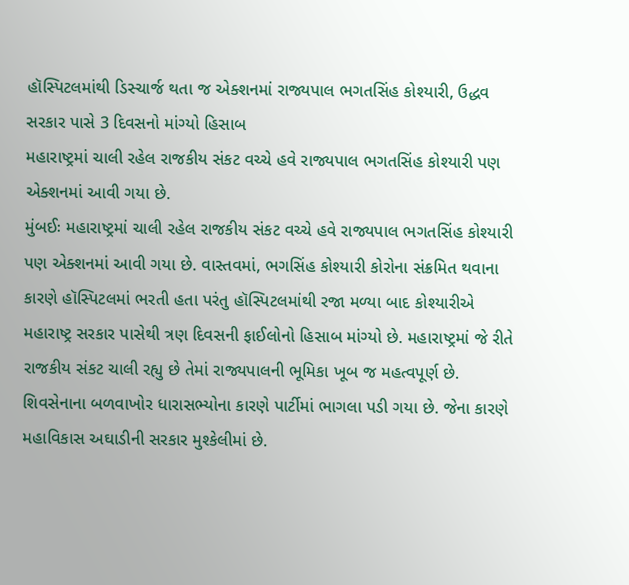હૉસ્પિટલમાંથી ડિસ્ચાર્જ થતા જ એક્શનમાં રાજ્યપાલ ભગતસિંહ કોશ્યારી, ઉદ્ધવ સરકાર પાસે 3 દિવસનો માંગ્યો હિસાબ
મહારાષ્ટ્રમાં ચાલી રહેલ રાજકીય સંકટ વચ્ચે હવે રાજ્યપાલ ભગતસિંહ કોશ્યારી પણ એક્શનમાં આવી ગયા છે.
મુંબઈઃ મહારાષ્ટ્રમાં ચાલી રહેલ રાજકીય સંકટ વચ્ચે હવે રાજ્યપાલ ભગતસિંહ કોશ્યારી પણ એક્શનમાં આવી ગયા છે. વાસ્તવમાં, ભગસિંહ કોશ્યારી કોરોના સંક્રમિત થવાના કારણે હૉસ્પિટલમાં ભરતી હતા પરંતુ હૉસ્પિટલમાંથી રજા મળ્યા બાદ કોશ્યારીએ મહારાષ્ટ્ર સરકાર પાસેથી ત્રણ દિવસની ફાઈલોનો હિસાબ માંગ્યો છે. મહારાષ્ટ્રમાં જે રીતે રાજકીય સંકટ ચાલી રહ્યુ છે તેમાં રાજ્યપાલની ભૂમિકા ખૂબ જ મહત્વપૂર્ણ છે. શિવસેનાના બળવાખોર ધારાસભ્યોના કારણે પાર્ટીમાં ભાગલા પડી ગયા છે. જેના કારણે મહાવિકાસ અઘાડીની સરકાર મુશ્કેલીમાં છે.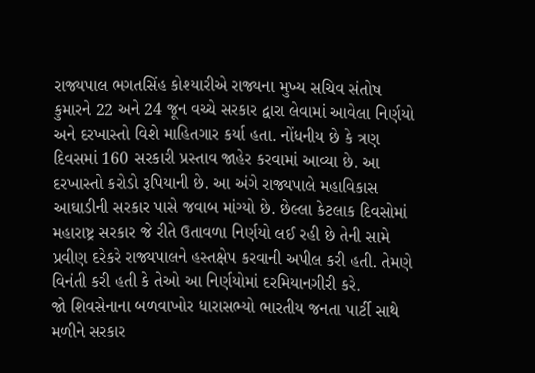રાજ્યપાલ ભગતસિંહ કોશ્યારીએ રાજ્યના મુખ્ય સચિવ સંતોષ કુમારને 22 અને 24 જૂન વચ્ચે સરકાર દ્વારા લેવામાં આવેલા નિર્ણયો અને દરખાસ્તો વિશે માહિતગાર કર્યા હતા. નોંધનીય છે કે ત્રણ દિવસમાં 160 સરકારી પ્રસ્તાવ જાહેર કરવામાં આવ્યા છે. આ દરખાસ્તો કરોડો રૂપિયાની છે. આ અંગે રાજ્યપાલે મહાવિકાસ આઘાડીની સરકાર પાસે જવાબ માંગ્યો છે. છેલ્લા કેટલાક દિવસોમાં મહારાષ્ટ્ર સરકાર જે રીતે ઉતાવળા નિર્ણયો લઈ રહી છે તેની સામે પ્રવીણ દરેકરે રાજ્યપાલને હસ્તક્ષેપ કરવાની અપીલ કરી હતી. તેમણે વિનંતી કરી હતી કે તેઓ આ નિર્ણયોમાં દરમિયાનગીરી કરે.
જો શિવસેનાના બળવાખોર ધારાસભ્યો ભારતીય જનતા પાર્ટી સાથે મળીને સરકાર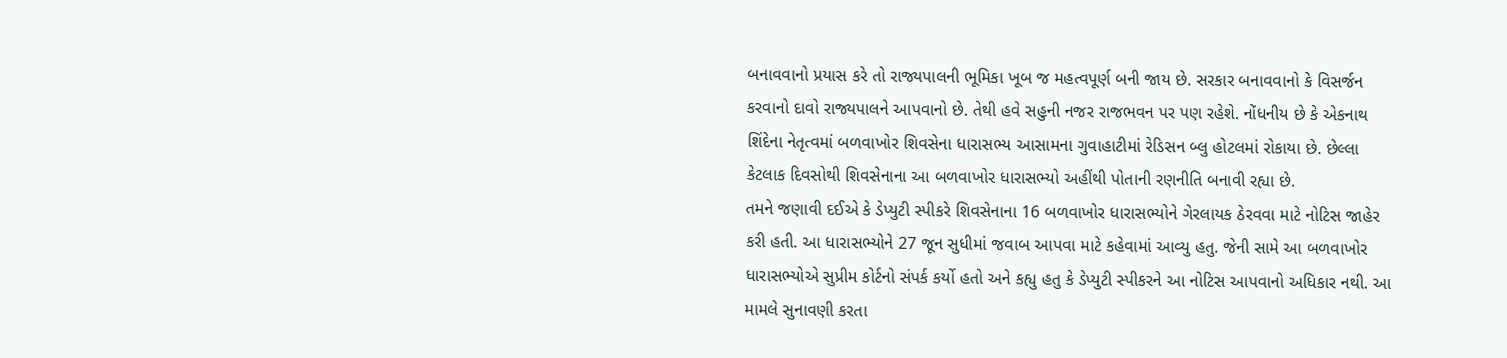બનાવવાનો પ્રયાસ કરે તો રાજ્યપાલની ભૂમિકા ખૂબ જ મહત્વપૂર્ણ બની જાય છે. સરકાર બનાવવાનો કે વિસર્જન કરવાનો દાવો રાજ્યપાલને આપવાનો છે. તેથી હવે સહુની નજર રાજભવન પર પણ રહેશે. નોંધનીય છે કે એકનાથ શિંદેના નેતૃત્વમાં બળવાખોર શિવસેના ધારાસભ્ય આસામના ગુવાહાટીમાં રેડિસન બ્લુ હોટલમાં રોકાયા છે. છેલ્લા કેટલાક દિવસોથી શિવસેનાના આ બળવાખોર ધારાસભ્યો અહીંથી પોતાની રણનીતિ બનાવી રહ્યા છે.
તમને જણાવી દઈએ કે ડેપ્યુટી સ્પીકરે શિવસેનાના 16 બળવાખોર ધારાસભ્યોને ગેરલાયક ઠેરવવા માટે નોટિસ જાહેર કરી હતી. આ ધારાસભ્યોને 27 જૂન સુધીમાં જવાબ આપવા માટે કહેવામાં આવ્યુ હતુ. જેની સામે આ બળવાખોર ધારાસભ્યોએ સુપ્રીમ કોર્ટનો સંપર્ક કર્યો હતો અને કહ્યુ હતુ કે ડેપ્યુટી સ્પીકરને આ નોટિસ આપવાનો અધિકાર નથી. આ મામલે સુનાવણી કરતા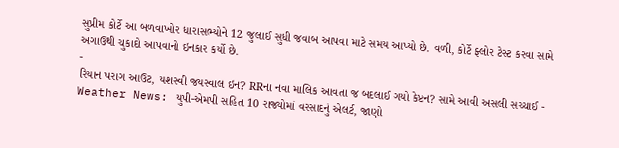સુપ્રીમ કોર્ટે આ બળવાખોર ધારાસભ્યોને 12 જુલાઈ સુધી જવાબ આપવા માટે સમય આપ્યો છે. વળી, કોર્ટે ફ્લોર ટેસ્ટ કરવા સામે અગાઉથી ચુકાદો આપવાનો ઇનકાર કર્યો છે.
-
રિયાન પરાગ આઉટ, યશસ્વી જયસ્વાલ ઇન? RRના નવા માલિક આવતા જ બદલાઈ ગયો કેપ્ટન? સામે આવી અસલી સચ્ચાઈ -
Weather News: યુપી-એમપી સહિત 10 રાજ્યોમાં વરસાદનું એલર્ટ, જાણો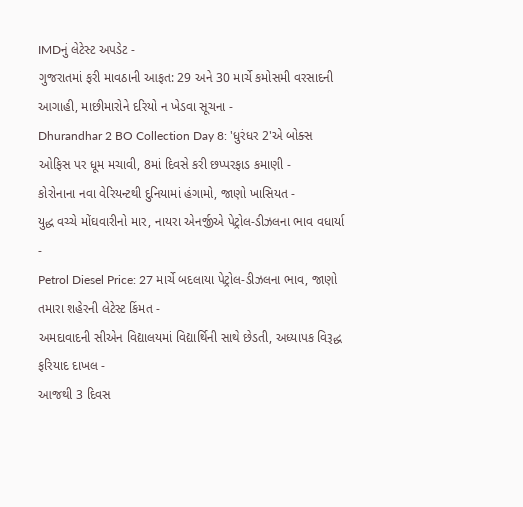IMDનું લેટેસ્ટ અપડેટ -
ગુજરાતમાં ફરી માવઠાની આફત: 29 અને 30 માર્ચે કમોસમી વરસાદની આગાહી, માછીમારોને દરિયો ન ખેડવા સૂચના -
Dhurandhar 2 BO Collection Day 8: 'ધુરંધર 2'એ બોક્સ ઓફિસ પર ધૂમ મચાવી, 8માં દિવસે કરી છપ્પરફાડ કમાણી -
કોરોનાના નવા વેરિયન્ટથી દુનિયામાં હંગામો, જાણો ખાસિયત -
યુદ્ધ વચ્ચે મોંઘવારીનો માર, નાયરા એનર્જીએ પેટ્રોલ-ડીઝલના ભાવ વધાર્યા -
Petrol Diesel Price: 27 માર્ચે બદલાયા પેટ્રોલ-ડીઝલના ભાવ, જાણો તમારા શહેરની લેટેસ્ટ કિંમત -
અમદાવાદની સીએન વિદ્યાલયમાં વિદ્યાર્થિની સાથે છેડતી, અધ્યાપક વિરૂદ્ધ ફરિયાદ દાખલ -
આજથી 3 દિવસ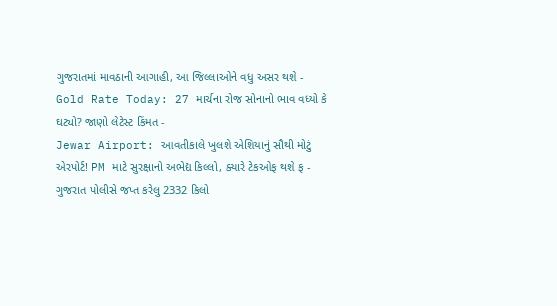ગુજરાતમાં માવઠાની આગાહી, આ જિલ્લાઓને વધુ અસર થશે -
Gold Rate Today: 27 માર્ચના રોજ સોનાનો ભાવ વધ્યો કે ઘટ્યો? જાણો લેટેસ્ટ કિંમત -
Jewar Airport: આવતીકાલે ખુલશે એશિયાનું સૌથી મોટું એરપોર્ટ! PM માટે સુરક્ષાનો અભેદ્ય કિલ્લો, ક્યારે ટેકઓફ થશે ફ -
ગુજરાત પોલીસે જપ્ત કરેલુ 2332 કિલો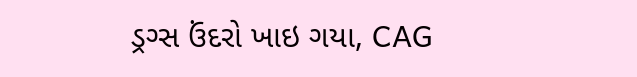ડ્રગ્સ ઉંદરો ખાઇ ગયા, CAG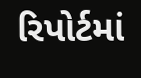રિપોર્ટમાં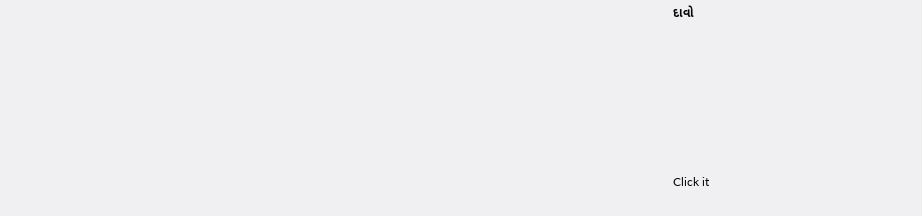દાવો








Click it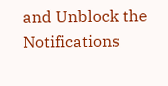and Unblock the Notifications